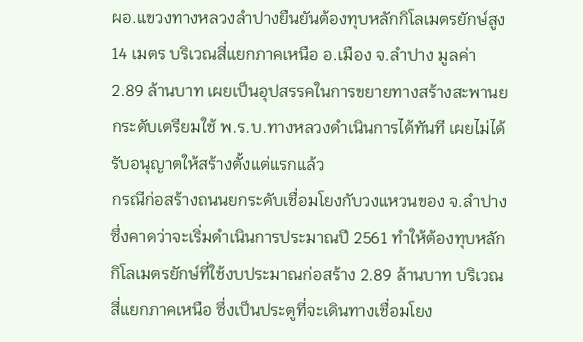ผอ.แขวงทางหลวงลำปางยืนยันต้องทุบหลักกิโลเมตรยักษ์สูง 14 เมตร บริเวณสี่แยกภาคเหนือ อ.เมือง จ.ลำปาง มูลค่า 2.89 ล้านบาท เผยเป็นอุปสรรคในการขยายทางสร้างสะพานยกระดับเตรียมใช้ พ.ร.บ.ทางหลวงดำเนินการได้ทันที เผยไม่ได้รับอนุญาตให้สร้างตั้งแต่แรกแล้ว
กรณีก่อสร้างถนนยกระดับเชื่อมโยงกับวงแหวนของ จ.ลำปาง ซึ่งคาดว่าจะเริ่มดำเนินการประมาณปี 2561 ทำให้ต้องทุบหลักกิโลเมตรยักษ์ที่ใช้งบประมาณก่อสร้าง 2.89 ล้านบาท บริเวณสี่แยกภาคเหนือ ซึ่งเป็นประตูที่จะเดินทางเชื่อมโยง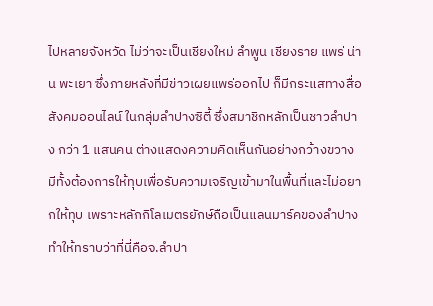ไปหลายจังหวัด ไม่ว่าจะเป็นเชียงใหม่ ลำพูน เชียงราย แพร่ น่าน พะเยา ซึ่งภายหลังที่มีข่าวเผยแพร่ออกไป ก็มีกระแสทางสื่อสังคมออนไลน์ ในกลุ่มลำปางซิตี้ ซึ่งสมาชิกหลักเป็นชาวลำปาง กว่า 1 แสนคน ต่างแสดงความคิดเห็นกันอย่างกว้างขวาง มีทั้งต้องการให้ทุบเพื่อรับความเจริญเข้ามาในพื้นที่และไม่อยากให้ทุบ เพราะหลักกิโลเมตรยักษ์ถือเป็นแลนมาร์คของลำปาง ทำให้ทราบว่าที่นี่คือจ.ลำปา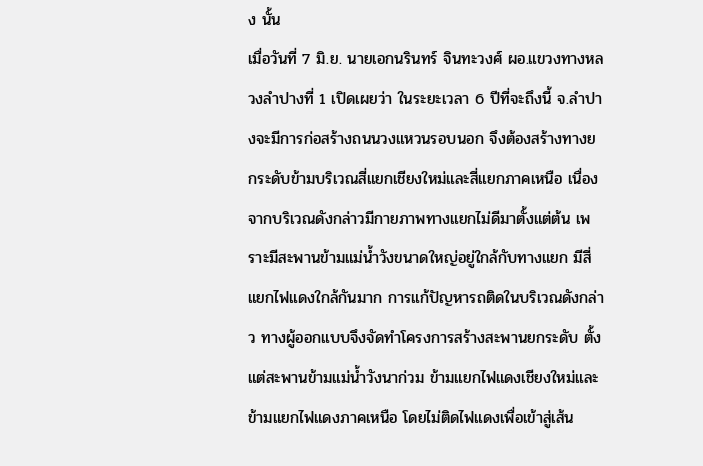ง นั้น
เมื่อวันที่ 7 มิ.ย. นายเอกนรินทร์ จินทะวงศ์ ผอ.แขวงทางหลวงลำปางที่ 1 เปิดเผยว่า ในระยะเวลา 6 ปีที่จะถึงนี้ จ.ลำปางจะมีการก่อสร้างถนนวงแหวนรอบนอก จึงต้องสร้างทางยกระดับข้ามบริเวณสี่แยกเชียงใหม่และสี่แยกภาคเหนือ เนื่องจากบริเวณดังกล่าวมีกายภาพทางแยกไม่ดีมาตั้งแต่ต้น เพราะมีสะพานข้ามแม่น้ำวังขนาดใหญ่อยู่ใกล้กับทางแยก มีสี่แยกไฟแดงใกล้กันมาก การแก้ปัญหารถติดในบริเวณดังกล่าว ทางผู้ออกแบบจึงจัดทำโครงการสร้างสะพานยกระดับ ตั้งแต่สะพานข้ามแม่น้ำวังนาก่วม ข้ามแยกไฟแดงเชียงใหม่และข้ามแยกไฟแดงภาคเหนือ โดยไม่ติดไฟแดงเพื่อเข้าสู่เส้น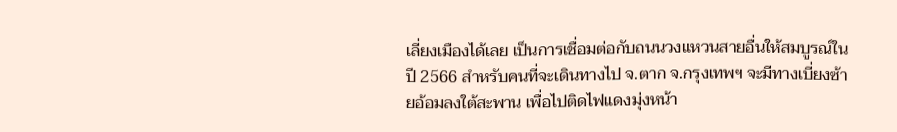เลี่ยงเมืองได้เลย เป็นการเชื่อมต่อกับถนนวงแหวนสายอื่นให้สมบูรณ์ในปี 2566 สำหรับคนที่จะเดินทางไป จ.ตาก จ.กรุงเทพฯ จะมีทางเบี่ยงซ้ายอ้อมลงใต้สะพาน เพื่อไปติดไฟแดงมุ่งหน้า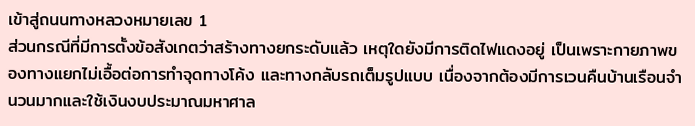เข้าสู่ถนนทางหลวงหมายเลข 1
ส่วนกรณีที่มีการตั้งข้อสังเกตว่าสร้างทางยกระดับแล้ว เหตุใดยังมีการติดไฟแดงอยู่ เป็นเพราะกายภาพของทางแยกไม่เอื้อต่อการทำจุดทางโค้ง และทางกลับรถเต็มรูปแบบ เนื่องจากต้องมีการเวนคืนบ้านเรือนจำนวนมากและใช้เงินงบประมาณมหาศาล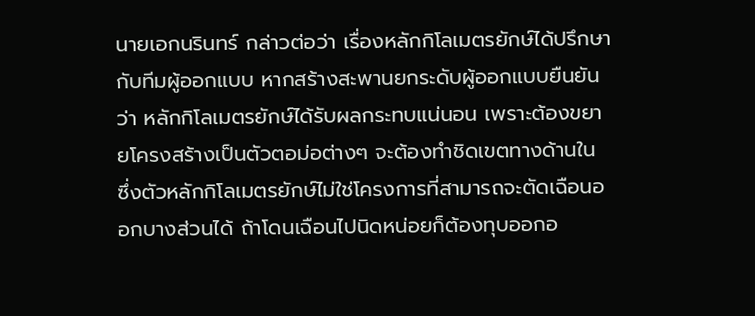นายเอกนรินทร์ กล่าวต่อว่า เรื่องหลักกิโลเมตรยักษ์ได้ปรึกษากับทีมผู้ออกแบบ หากสร้างสะพานยกระดับผู้ออกแบบยืนยันว่า หลักกิโลเมตรยักษ์ได้รับผลกระทบแน่นอน เพราะต้องขยายโครงสร้างเป็นตัวตอม่อต่างๆ จะต้องทำชิดเขตทางด้านใน
ซึ่งตัวหลักกิโลเมตรยักษ์ไม่ใช่โครงการที่สามารถจะตัดเฉือนออกบางส่วนได้ ถ้าโดนเฉือนไปนิดหน่อยก็ต้องทุบออกอ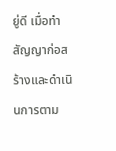ยู่ดี เมื่อทำสัญญาก่อสร้างและดำเนินการตาม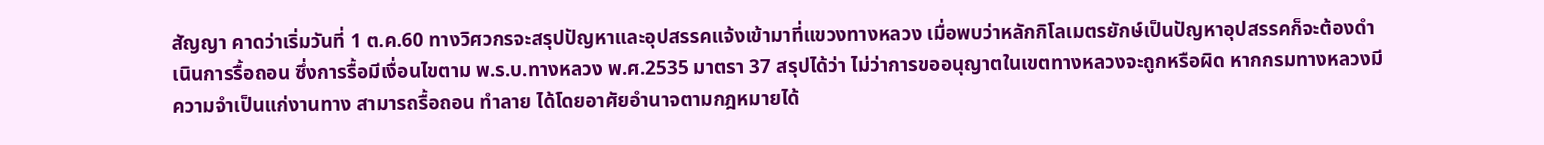สัญญา คาดว่าเริ่มวันที่ 1 ต.ค.60 ทางวิศวกรจะสรุปปัญหาและอุปสรรคแจ้งเข้ามาที่แขวงทางหลวง เมื่อพบว่าหลักกิโลเมตรยักษ์เป็นปัญหาอุปสรรคก็จะต้องดำเนินการรื้อถอน ซึ่งการรื้อมีเงื่อนไขตาม พ.ร.บ.ทางหลวง พ.ศ.2535 มาตรา 37 สรุปได้ว่า ไม่ว่าการขออนุญาตในเขตทางหลวงจะถูกหรือผิด หากกรมทางหลวงมีความจำเป็นแก่งานทาง สามารถรื้อถอน ทำลาย ได้โดยอาศัยอำนาจตามกฎหมายได้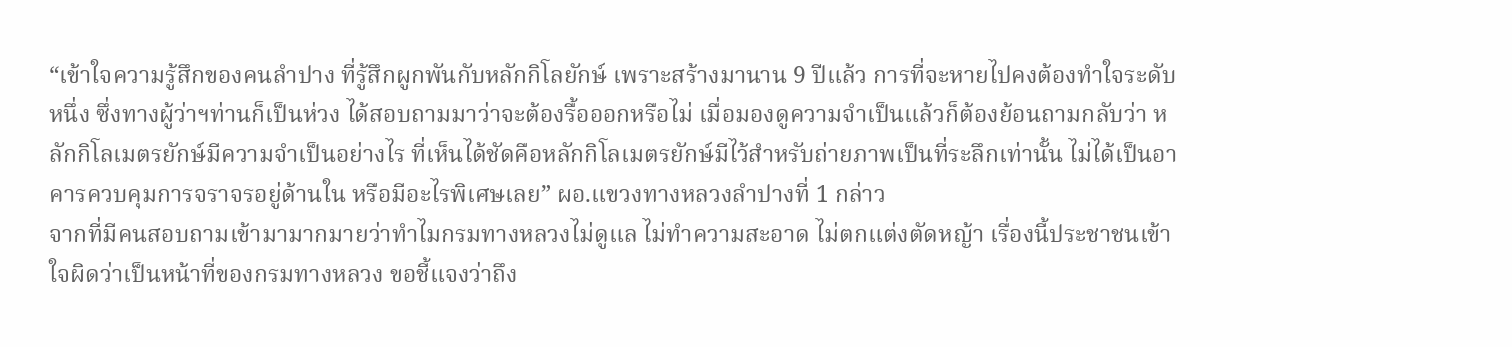“เข้าใจความรู้สึกของคนลำปาง ที่รู้สึกผูกพันกับหลักกิโลยักษ์ เพราะสร้างมานาน 9 ปีแล้ว การที่จะหายไปคงต้องทำใจระดับหนึ่ง ซึ่งทางผู้ว่าฯท่านก็เป็นห่วง ได้สอบถามมาว่าจะต้องรื้อออกหรือไม่ เมื่อมองดูความจำเป็นแล้วก็ต้องย้อนถามกลับว่า หลักกิโลเมตรยักษ์มีความจำเป็นอย่างไร ที่เห็นได้ชัดคือหลักกิโลเมตรยักษ์มีไว้สำหรับถ่ายภาพเป็นที่ระลึกเท่านั้น ไม่ได้เป็นอาคารควบคุมการจราจรอยู่ด้านใน หรือมีอะไรพิเศษเลย” ผอ.แขวงทางหลวงลำปางที่ 1 กล่าว
จากที่มีคนสอบถามเข้ามามากมายว่าทำไมกรมทางหลวงไม่ดูแล ไม่ทำความสะอาด ไม่ตกแต่งตัดหญ้า เรื่องนี้ประชาชนเข้าใจผิดว่าเป็นหน้าที่ของกรมทางหลวง ขอชี้แจงว่าถึง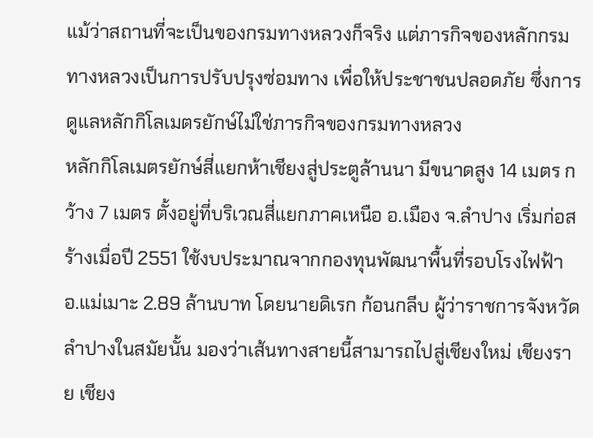แม้ว่าสถานที่จะเป็นของกรมทางหลวงก็จริง แต่ภารกิจของหลักกรมทางหลวงเป็นการปรับปรุงซ่อมทาง เพื่อให้ประชาชนปลอดภัย ซึ่งการดูแลหลักกิโลเมตรยักษ์ไม่ใช่ภารกิจของกรมทางหลวง
หลักกิโลเมตรยักษ์สี่แยกห้าเชียงสู่ประตูล้านนา มีขนาดสูง 14 เมตร กว้าง 7 เมตร ตั้งอยู่ที่บริเวณสี่แยกภาคเหนือ อ.เมือง จ.ลำปาง เริ่มก่อสร้างเมื่อปี 2551 ใช้งบประมาณจากกองทุนพัฒนาพื้นที่รอบโรงไฟฟ้า อ.แม่เมาะ 2.89 ล้านบาท โดยนายดิเรก ก้อนกลีบ ผู้ว่าราชการจังหวัดลำปางในสมัยนั้น มองว่าเส้นทางสายนี้สามารถไปสู่เชียงใหม่ เชียงราย เชียง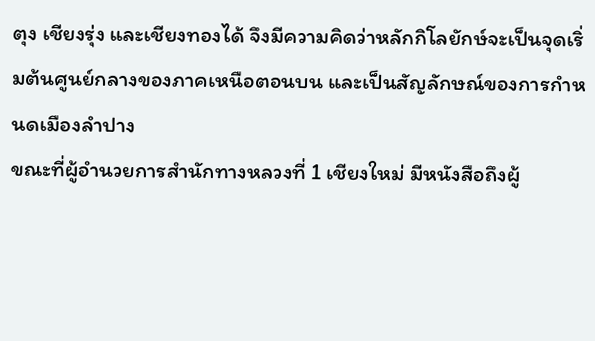ตุง เชียงรุ่ง และเชียงทองได้ จึงมีความคิดว่าหลักกิโลยักษ์จะเป็นจุดเริ่มต้นศูนย์กลางของภาคเหนือตอนบน และเป็นสัญลักษณ์ของการกำหนดเมืองลำปาง
ขณะที่ผู้อำนวยการสำนักทางหลวงที่ 1 เชียงใหม่ มีหนังสือถึงผู้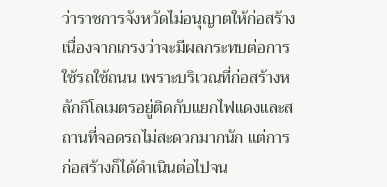ว่าราชการจังหวัดไม่อนุญาตให้ก่อสร้าง เนื่องจากเกรงว่าจะมีผลกระทบต่อการใช้รถใช้ถนน เพราะบริเวณที่ก่อสร้างหลักกิโลเมตรอยู่ติดกับแยกไฟแดงและสถานที่จอดรถไม่สะดวกมากนัก แต่การก่อสร้างก็ได้ดำเนินต่อไปจน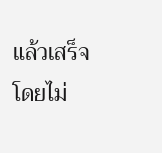แล้วเสร็จ โดยไม่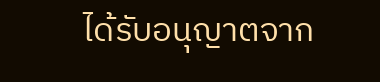ได้รับอนุญาตจาก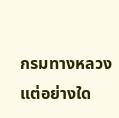กรมทางหลวงแต่อย่างใด